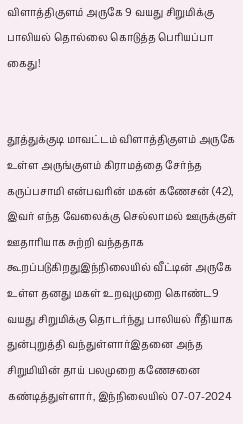விளாத்திகுளம் அருகே 9 வயது சிறுமிக்கு பாலியல் தொல்லை கொடுத்த பெரியப்பா கைது!


தூத்துக்குடி மாவட்டம் விளாத்திகுளம் அருகே உள்ள அருங்குளம் கிராமத்தை சேர்ந்த கருப்பசாமி என்பவரின் மகன் கணேசன் (42), இவர் எந்த வேலைக்கு செல்லாமல் ஊருக்குள் ஊதாரியாக சுற்றி வந்ததாக கூறப்படுகிறதுஇந்நிலையில் வீட்டின் அருகே உள்ள தனது மகள் உறவுமுறை கொண்ட9 வயது சிறுமிக்கு தொடர்ந்து பாலியல் ரீதியாக துன்புறுத்தி வந்துள்ளார்இதனை அந்த சிறுமியின் தாய் பலமுறை கணேசனை கண்டித்துள்ளார், இந்நிலையில் 07-07-2024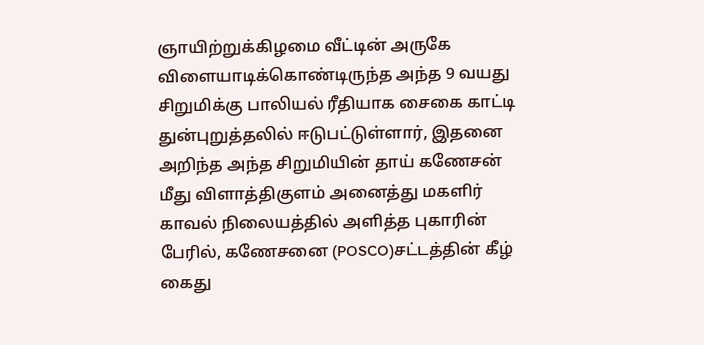ஞாயிற்றுக்கிழமை வீட்டின் அருகே விளையாடிக்கொண்டிருந்த அந்த 9 வயது சிறுமிக்கு பாலியல் ரீதியாக சைகை காட்டி துன்புறுத்தலில் ஈடுபட்டுள்ளார், இதனை அறிந்த அந்த சிறுமியின் தாய் கணேசன் மீது விளாத்திகுளம் அனைத்து மகளிர் காவல் நிலையத்தில் அளித்த புகாரின் பேரில், கணேசனை (POSCO)சட்டத்தின் கீழ் கைது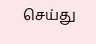செய்து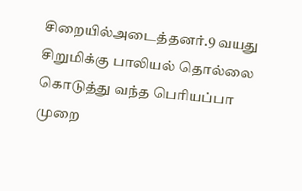சிறையில்அடைத்தனர்.9 வயது சிறுமிக்கு பாலியல் தொல்லை கொடுத்து வந்த பெரியப்பா முறை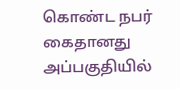கொண்ட நபர் கைதானது அப்பகுதியில்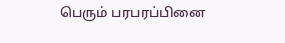பெரும் பரபரப்பினை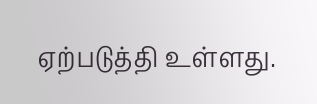ஏற்படுத்தி உள்ளது.